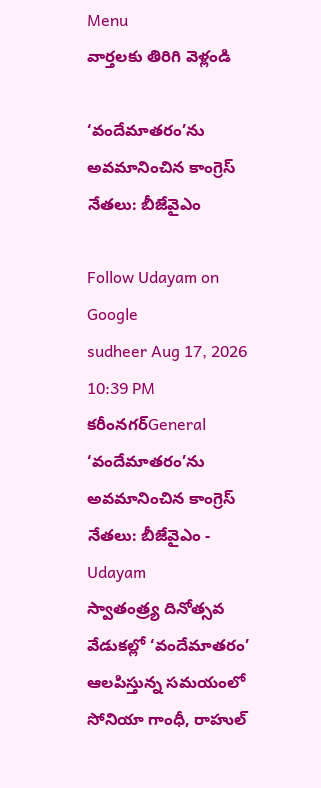Menu
వార్తలకు తిరిగి వెళ్లండి

‘వందేమాతరం’ను అవమానించిన కాంగ్రెస్ నేతలు: బీజేవైఎం

Follow Udayam on Google
sudheer Aug 17, 2026 10:39 PM కరీంనగర్General
‘వందేమాతరం’ను అవమానించిన కాంగ్రెస్ నేతలు: బీజేవైఎం - Udayam
స్వాతంత్ర్య దినోత్సవ వేడుకల్లో ‘వందేమాతరం’ ఆలపిస్తున్న సమయంలో సోనియా గాంధీ, రాహుల్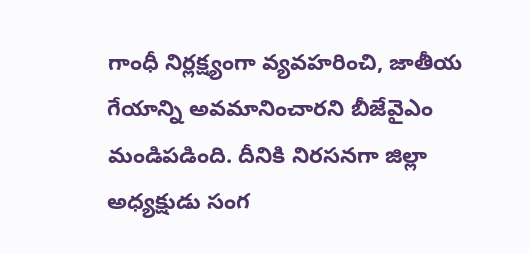గాంధీ నిర్లక్ష్యంగా వ్యవహరించి, జాతీయ గేయాన్ని అవమానించారని బీజేవైఎం మండిపడింది. దీనికి నిరసనగా జిల్లా అధ్యక్షుడు సంగ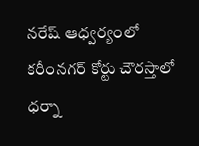నరేష్ ఆధ్వర్యంలో కరీంనగర్ కోర్టు చౌరస్తాలో ధర్నా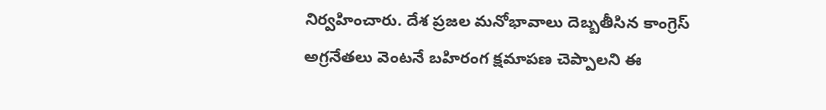నిర్వహించారు. దేశ ప్రజల మనోభావాలు దెబ్బతీసిన కాంగ్రెస్ అగ్రనేతలు వెంటనే బహిరంగ క్షమాపణ చెప్పాలని ఈ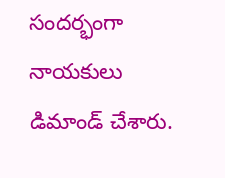సందర్భంగా నాయకులు డిమాండ్ చేశారు.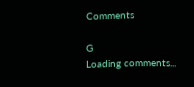Comments

G
Loading comments...